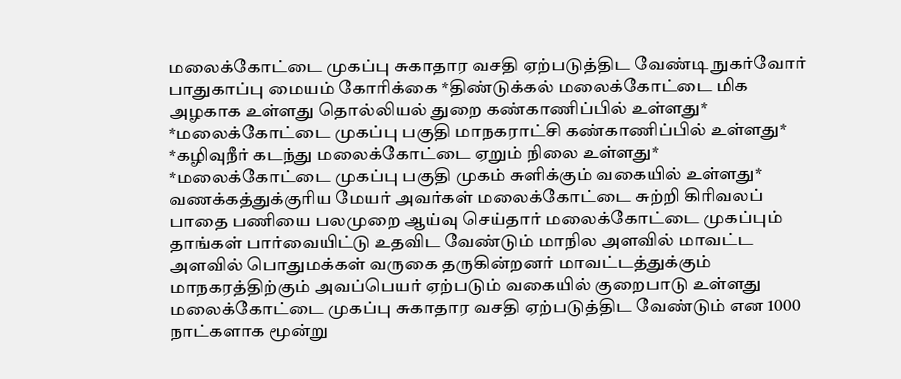மலைக்கோட்டை முகப்பு சுகாதார வசதி ஏற்படுத்திட வேண்டி நுகர்வோர் பாதுகாப்பு மையம் கோரிக்கை *திண்டுக்கல் மலைக்கோட்டை மிக அழகாக உள்ளது தொல்லியல் துறை கண்காணிப்பில் உள்ளது* *மலைக்கோட்டை முகப்பு பகுதி மாநகராட்சி கண்காணிப்பில் உள்ளது* *கழிவுநீர் கடந்து மலைக்கோட்டை ஏறும் நிலை உள்ளது* *மலைக்கோட்டை முகப்பு பகுதி முகம் சுளிக்கும் வகையில் உள்ளது* வணக்கத்துக்குரிய மேயர் அவர்கள் மலைக்கோட்டை சுற்றி கிரிவலப் பாதை பணியை பலமுறை ஆய்வு செய்தார் மலைக்கோட்டை முகப்பும் தாங்கள் பார்வையிட்டு உதவிட வேண்டும் மாநில அளவில் மாவட்ட அளவில் பொதுமக்கள் வருகை தருகின்றனர் மாவட்டத்துக்கும் மாநகரத்திற்கும் அவப்பெயர் ஏற்படும் வகையில் குறைபாடு உள்ளது மலைக்கோட்டை முகப்பு சுகாதார வசதி ஏற்படுத்திட வேண்டும் என 1000 நாட்களாக மூன்று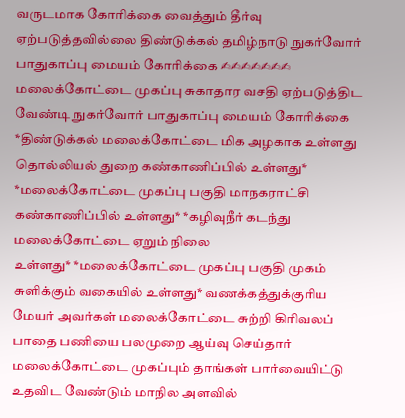வருடமாக கோரிக்கை வைத்தும் தீர்வு ஏற்படுத்தவில்லை திண்டுக்கல் தமிழ்நாடு நுகர்வோர் பாதுகாப்பு மையம் கோரிக்கை ✍✍✍✍✍✍✍
மலைக்கோட்டை முகப்பு சுகாதார வசதி ஏற்படுத்திட வேண்டி நுகர்வோர் பாதுகாப்பு மையம் கோரிக்கை *திண்டுக்கல் மலைக்கோட்டை மிக அழகாக உள்ளது தொல்லியல் துறை கண்காணிப்பில் உள்ளது* *மலைக்கோட்டை முகப்பு பகுதி மாநகராட்சி கண்காணிப்பில் உள்ளது* *கழிவுநீர் கடந்து மலைக்கோட்டை ஏறும் நிலை
உள்ளது* *மலைக்கோட்டை முகப்பு பகுதி முகம் சுளிக்கும் வகையில் உள்ளது* வணக்கத்துக்குரிய மேயர் அவர்கள் மலைக்கோட்டை சுற்றி கிரிவலப் பாதை பணியை பலமுறை ஆய்வு செய்தார் மலைக்கோட்டை முகப்பும் தாங்கள் பார்வையிட்டு உதவிட வேண்டும் மாநில அளவில்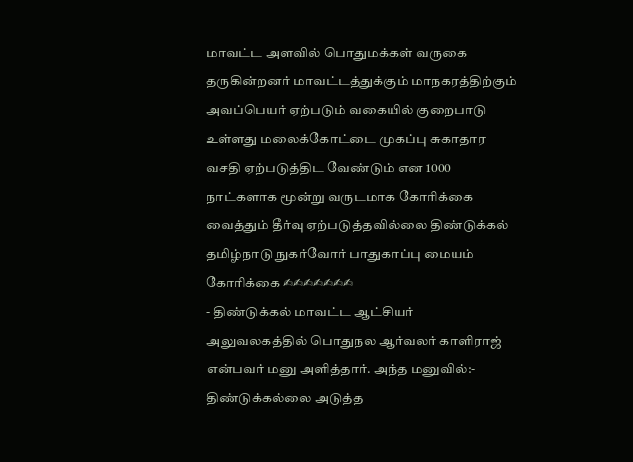மாவட்ட அளவில் பொதுமக்கள் வருகை
தருகின்றனர் மாவட்டத்துக்கும் மாநகரத்திற்கும் அவப்பெயர் ஏற்படும் வகையில் குறைபாடு உள்ளது மலைக்கோட்டை முகப்பு சுகாதார வசதி ஏற்படுத்திட வேண்டும் என 1000 நாட்களாக மூன்று வருடமாக கோரிக்கை வைத்தும் தீர்வு ஏற்படுத்தவில்லை திண்டுக்கல் தமிழ்நாடு நுகர்வோர் பாதுகாப்பு மையம் கோரிக்கை ✍✍✍✍✍✍✍
- திண்டுக்கல் மாவட்ட ஆட்சியர் அலுவலகத்தில் பொதுநல ஆர்வலர் காளிராஜ் என்பவர் மனு அளித்தார். அந்த மனுவில்:- திண்டுக்கல்லை அடுத்த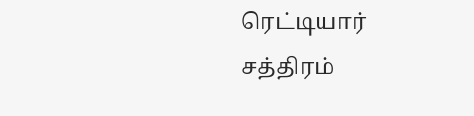ரெட்டியார் சத்திரம்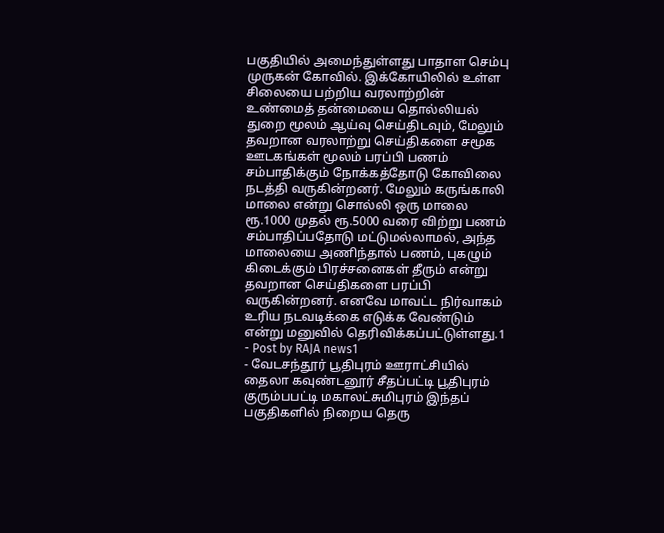பகுதியில் அமைந்துள்ளது பாதாள செம்பு முருகன் கோவில். இக்கோயிலில் உள்ள சிலையை பற்றிய வரலாற்றின் உண்மைத் தன்மையை தொல்லியல் துறை மூலம் ஆய்வு செய்திடவும், மேலும் தவறான வரலாற்று செய்திகளை சமூக ஊடகங்கள் மூலம் பரப்பி பணம் சம்பாதிக்கும் நோக்கத்தோடு கோவிலை நடத்தி வருகின்றனர். மேலும் கருங்காலி மாலை என்று சொல்லி ஒரு மாலை ரூ.1000 முதல் ரூ.5000 வரை விற்று பணம் சம்பாதிப்பதோடு மட்டுமல்லாமல், அந்த மாலையை அணிந்தால் பணம், புகழும் கிடைக்கும் பிரச்சனைகள் தீரும் என்று தவறான செய்திகளை பரப்பி வருகின்றனர். எனவே மாவட்ட நிர்வாகம் உரிய நடவடிக்கை எடுக்க வேண்டும் என்று மனுவில் தெரிவிக்கப்பட்டுள்ளது.1
- Post by RAJA news1
- வேடசந்தூர் பூதிபுரம் ஊராட்சியில் தைலா கவுண்டனூர் சீதப்பட்டி பூதிபுரம் குரும்பபட்டி மகாலட்சுமிபுரம் இந்தப் பகுதிகளில் நிறைய தெரு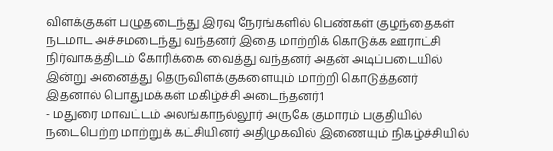விளக்குகள் பழுதடைந்து இரவு நேரங்களில் பெண்கள் குழந்தைகள் நடமாட அச்சமடைந்து வந்தனர் இதை மாற்றிக் கொடுக்க ஊராட்சி நிர்வாகத்திடம் கோரிக்கை வைத்து வந்தனர் அதன் அடிப்படையில் இன்று அனைத்து தெருவிளக்குகளையும் மாற்றி கொடுத்தனர் இதனால் பொதுமக்கள் மகிழ்ச்சி அடைந்தனர்1
- மதுரை மாவட்டம் அலங்காநல்லூர் அருகே குமாரம் பகுதியில் நடைபெற்ற மாற்றுக் கட்சியினர் அதிமுகவில் இணையும் நிகழ்ச்சியில்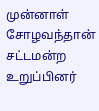முன்னாள் சோழவந்தான் சட்டமன்ற உறுப்பினர்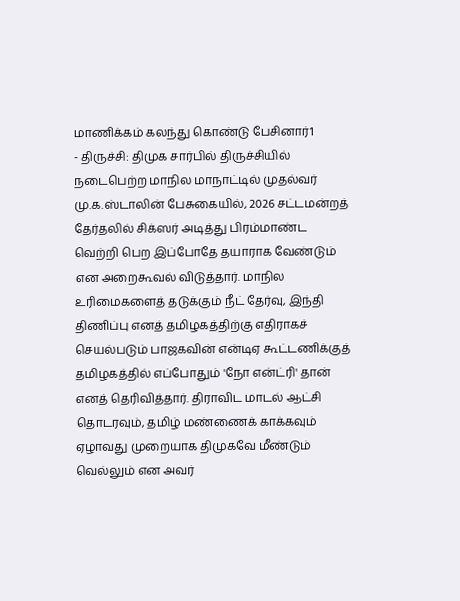மாணிக்கம் கலந்து கொண்டு பேசினார்1
- திருச்சி: திமுக சார்பில் திருச்சியில் நடைபெற்ற மாநில மாநாட்டில் முதல்வர் மு.க.ஸ்டாலின் பேசுகையில், 2026 சட்டமன்றத் தேர்தலில் சிக்ஸர் அடித்து பிரம்மாண்ட வெற்றி பெற இப்போதே தயாராக வேண்டும் என அறைகூவல் விடுத்தார். மாநில உரிமைகளைத் தடுக்கும் நீட் தேர்வு, இந்தி திணிப்பு எனத் தமிழகத்திற்கு எதிராகச் செயல்படும் பாஜகவின் என்டிஏ கூட்டணிக்குத் தமிழகத்தில் எப்போதும் 'நோ என்ட்ரி' தான் எனத் தெரிவித்தார். திராவிட மாடல் ஆட்சி தொடரவும், தமிழ் மண்ணைக் காக்கவும் ஏழாவது முறையாக திமுகவே மீண்டும் வெல்லும் என அவர்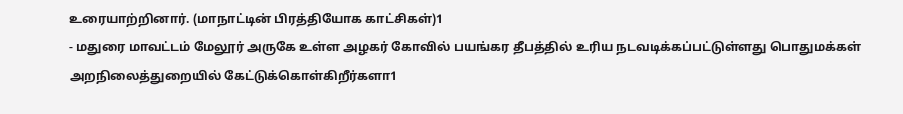உரையாற்றினார். (மாநாட்டின் பிரத்தியோக காட்சிகள்)1
- மதுரை மாவட்டம் மேலூர் அருகே உள்ள அழகர் கோவில் பயங்கர தீபத்தில் உரிய நடவடிக்கப்பட்டுள்ளது பொதுமக்கள் அறநிலைத்துறையில் கேட்டுக்கொள்கிறீர்களா1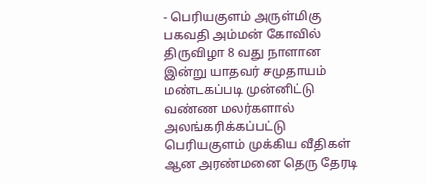- பெரியகுளம் அருள்மிகு பகவதி அம்மன் கோவில் திருவிழா 8 வது நாளான இன்று யாதவர் சமுதாயம் மண்டகப்படி முன்னிட்டு வண்ண மலர்களால் அலங்கரிக்கப்பட்டு பெரியகுளம் முக்கிய வீதிகள் ஆன அரண்மனை தெரு தேரடி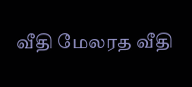வீதி மேலரத வீதி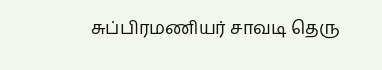சுப்பிரமணியர் சாவடி தெரு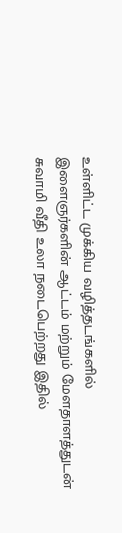உள்ளிட்ட முக்கிய வழித்தடங்களில் இளைஞர்களின் ஆட்டம் மற்றும் மேளதாளத்துடன் சுவாமி வீதி உலா நடைபெற்றது இதில்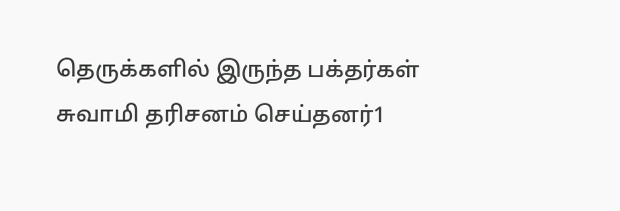தெருக்களில் இருந்த பக்தர்கள் சுவாமி தரிசனம் செய்தனர்1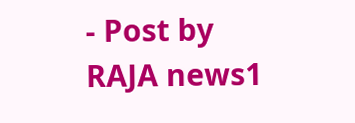- Post by RAJA news1